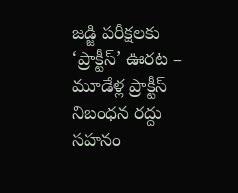జడ్జి పరీక్షలకు ‘ప్రాక్టీస్’ ఊరట – మూడేళ్ల ప్రాక్టీస్ నిబంధన రద్దు
సహనం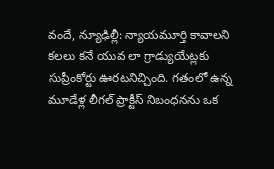వందే, న్యూఢిల్లీ: న్యాయమూర్తి కావాలని కలలు కనే యువ లా గ్రాడ్యుయేట్లకు సుప్రీంకోర్టు ఊరటనిచ్చింది. గతంలో ఉన్న మూడేళ్ల లీగల్ ప్రాక్టీస్ నిబంధనను ఒక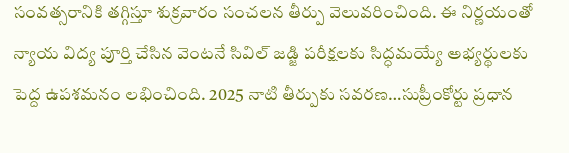సంవత్సరానికి తగ్గిస్తూ శుక్రవారం సంచలన తీర్పు వెలువరించింది. ఈ నిర్ణయంతో న్యాయ విద్య పూర్తి చేసిన వెంటనే సివిల్ జడ్జి పరీక్షలకు సిద్ధమయ్యే అభ్యర్థులకు పెద్ద ఉపశమనం లభించింది. 2025 నాటి తీర్పుకు సవరణ…సుప్రీంకోర్టు ప్రధాన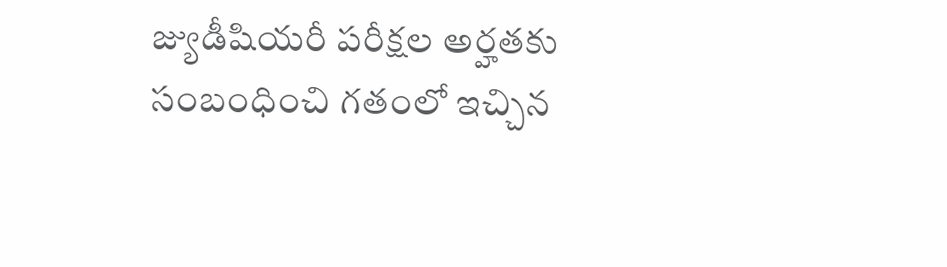జ్యుడీషియరీ పరీక్షల అర్హతకు సంబంధించి గతంలో ఇచ్చిన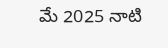మే 2025 నాటి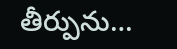తీర్పును…